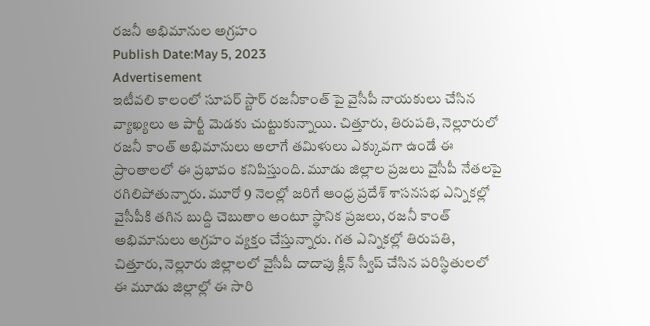రజనీ అభిమానుల అగ్రహం
Publish Date:May 5, 2023
Advertisement
ఇటీవలి కాలంలో సూపర్ స్టార్ రజనీకాంత్ పై వైసీపీ నాయకులు చేసిన వ్యాఖ్యలు ఆ పార్టీ మెడకు చుట్టుకున్నాయి. చిత్తూరు, తిరుపతి, నెల్లూరులో రజనీ కాంత్ అభిమానులు అలాగే తమిళులు ఎక్కువగా ఉండే ఈ ప్రాంతాలలో ఈ ప్రభావం కనిపిస్తుంది. మూడు జిల్లాల ప్రజలు వైసీపీ నేతలపై రగిలిపోతున్నారు. మూరో 9 నెలల్లో జరిగే ఆంధ్ర ప్రదేశ్ శాసనసభ ఎన్నికల్లో వైసీపీకి తగిన బుద్ది చెబుతాం అంటూ స్థానిక ప్రజలు, రజనీ కాంత్ అభిమానులు అగ్రహం వ్యక్తం చేస్తున్నారు. గత ఎన్నికల్లో తిరుపతి, చిత్తూరు, నెల్లూరు జిల్లాలలో వైసీపీ దాదాపు క్లీన్ స్వీప్ చేసిన పరిస్థితులలో ఈ మూడు జిల్లాల్లో ఈ సారి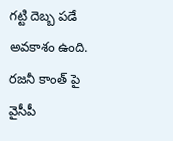గట్టి దెబ్బ పడే అవకాశం ఉంది. రజనీ కాంత్ పై వైసీపీ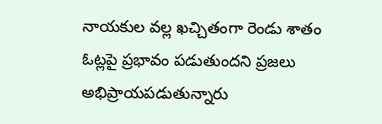నాయకుల వల్ల ఖచ్చితంగా రెండు శాతం ఓట్లపై ప్రభావం పడుతుందని ప్రజలు అభిప్రాయపడుతున్నారు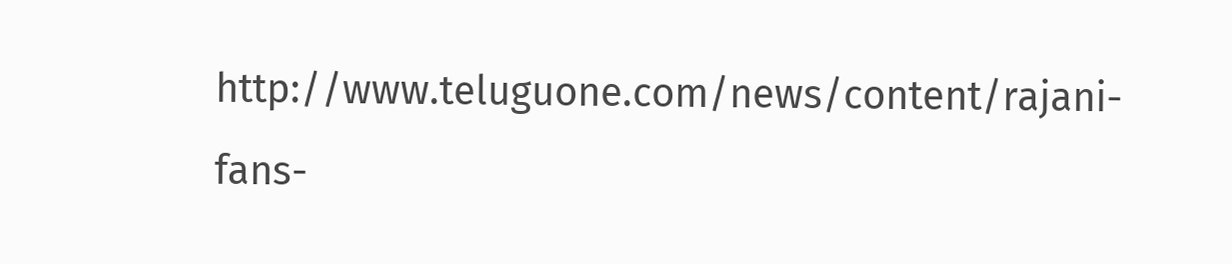http://www.teluguone.com/news/content/rajani-fans-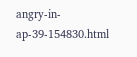angry-in-ap-39-154830.html